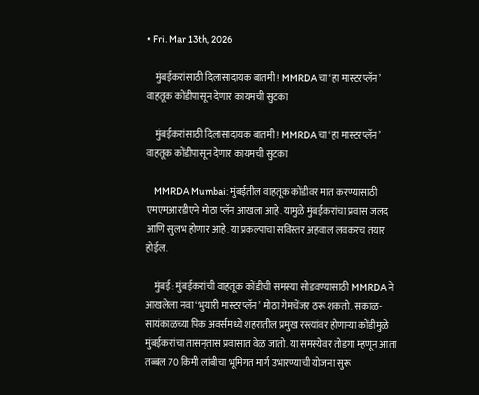• Fri. Mar 13th, 2026

    मुंबईकरांसाठी दिलासादायक बातमी! MMRDA चा ‘हा मास्टरप्लॅन’ वाहतूक कोंडीपासून देणार कायमची सुटका

    मुंबईकरांसाठी दिलासादायक बातमी! MMRDA चा ‘हा मास्टरप्लॅन’ वाहतूक कोंडीपासून देणार कायमची सुटका

    MMRDA Mumbai: मुंबईतील वाहतूक कोंडीवर मात करण्यासाठी एमएमआरडीएने मोठा प्लॅन आखला आहे. यामुळे मुंबईकरांचा प्रवास जलद आणि सुलभ होणार आहे. या प्रकल्पाचा सविस्तर अहवाल लवकरच तयार होईल.

    मुंबई: मुंबईकरांची वाहतूक कोंडीची समस्या सोडवण्यासाठी MMRDA ने आखलेला नवा ‘भुयारी मास्टरप्लॅन’ मोठा गेमचेंजर ठरू शकतो. सकाळ-सायंकाळच्या पिक अवर्समध्ये शहरातील प्रमुख रस्त्यांवर होणाऱ्या कोंडीमुळे मुंबईकरांचा तासन्‌तास प्रवासात वेळ जातो. या समस्येवर तोडगा म्हणून आता तब्बल 70 किमी लांबीचा भूमिगत मार्ग उभारण्याची योजना सुरू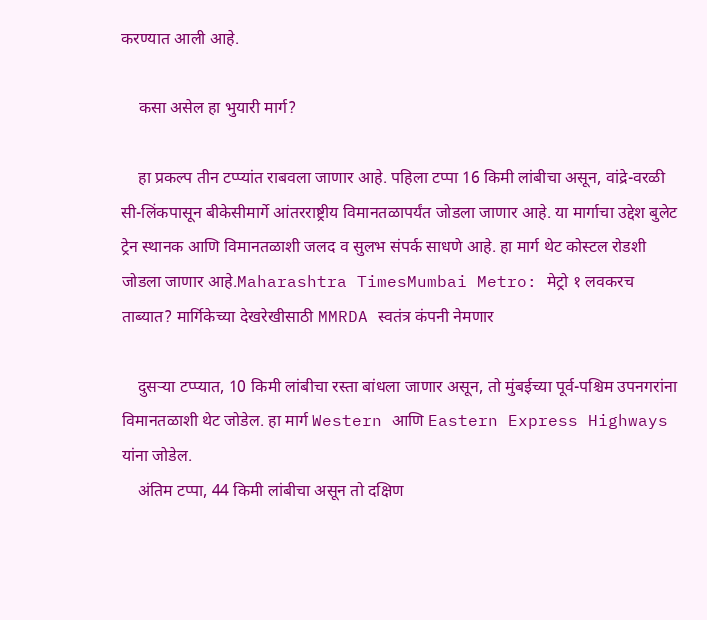करण्यात आली आहे.

    कसा असेल हा भुयारी मार्ग?

    हा प्रकल्प तीन टप्प्यांत राबवला जाणार आहे. पहिला टप्पा 16 किमी लांबीचा असून, वांद्रे-वरळी सी-लिंकपासून बीकेसीमार्गे आंतरराष्ट्रीय विमानतळापर्यंत जोडला जाणार आहे. या मार्गाचा उद्देश बुलेट ट्रेन स्थानक आणि विमानतळाशी जलद व सुलभ संपर्क साधणे आहे. हा मार्ग थेट कोस्टल रोडशी जोडला जाणार आहे.Maharashtra TimesMumbai Metro: मेट्रो १ लवकरच ताब्यात? मार्गिकेच्या देखरेखीसाठी MMRDA स्वतंत्र कंपनी नेमणार

    दुसऱ्या टप्प्यात, 10 किमी लांबीचा रस्ता बांधला जाणार असून, तो मुंबईच्या पूर्व-पश्चिम उपनगरांना विमानतळाशी थेट जोडेल. हा मार्ग Western आणि Eastern Express Highways यांना जोडेल.
    अंतिम टप्पा, 44 किमी लांबीचा असून तो दक्षिण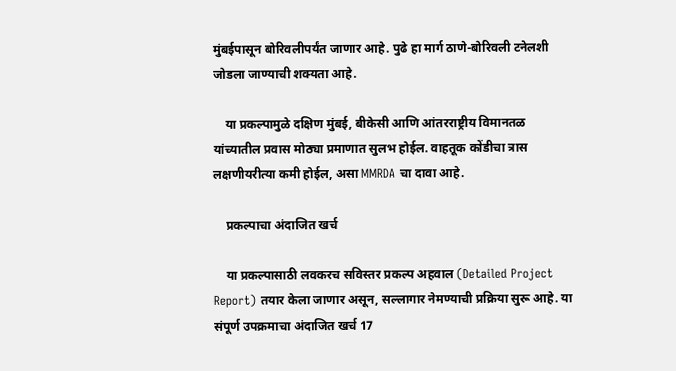मुंबईपासून बोरिवलीपर्यंत जाणार आहे. पुढे हा मार्ग ठाणे-बोरिवली टनेलशी जोडला जाण्याची शक्यता आहे.

    या प्रकल्पामुळे दक्षिण मुंबई, बीकेसी आणि आंतरराष्ट्रीय विमानतळ यांच्यातील प्रवास मोठ्या प्रमाणात सुलभ होईल. वाहतूक कोंडीचा त्रास लक्षणीयरीत्या कमी होईल, असा MMRDA चा दावा आहे.

    प्रकल्पाचा अंदाजित खर्च

    या प्रकल्पासाठी लवकरच सविस्तर प्रकल्प अहवाल (Detailed Project Report) तयार केला जाणार असून, सल्लागार नेमण्याची प्रक्रिया सुरू आहे. या संपूर्ण उपक्रमाचा अंदाजित खर्च 17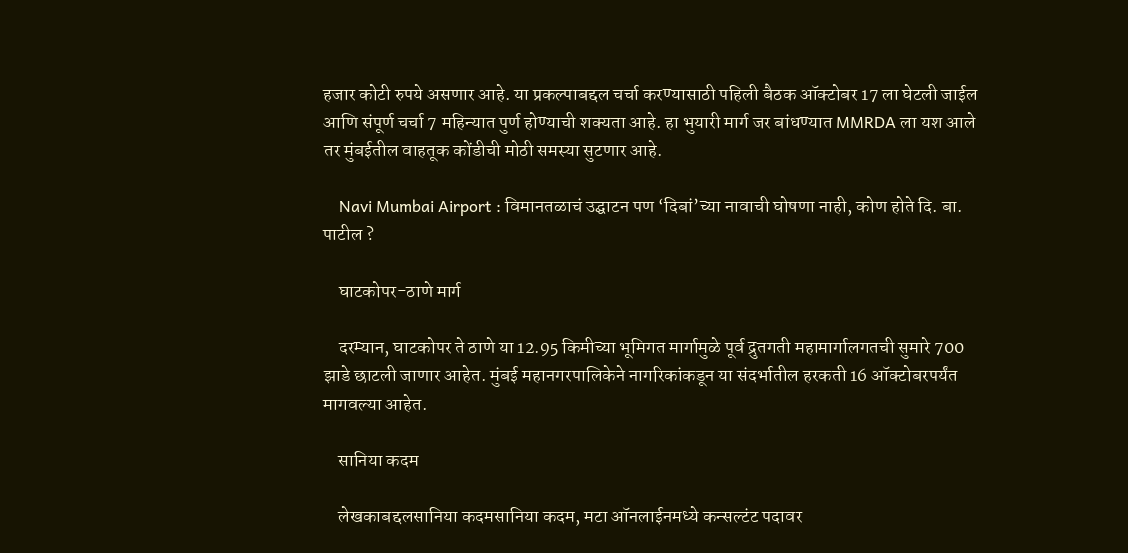हजार कोटी रुपये असणार आहे. या प्रकल्पाबद्दल चर्चा करण्यासाठी पहिली बैठक ऑक्टोबर 17 ला घेटली जाईल आणि संपूर्ण चर्चा 7 महिन्यात पुर्ण होण्याची शक्यता आहे. हा भुयारी मार्ग जर बांधण्यात MMRDA ला यश आले तर मुंबईतील वाहतूक कोंडीची मोठी समस्या सुटणार आहे.

    Navi Mumbai Airport : विमानतळाचं उद्घाटन पण ‘दिबां’च्या नावाची घोषणा नाही, कोण होते दि. बा. पाटील ?

    घाटकोपर-ठाणे मार्ग

    दरम्यान, घाटकोपर ते ठाणे या 12.95 किमीच्या भूमिगत मार्गामुळे पूर्व द्रुतगती महामार्गालगतची सुमारे 700 झाडे छाटली जाणार आहेत. मुंबई महानगरपालिकेने नागरिकांकडून या संदर्भातील हरकती 16 ऑक्टोबरपर्यंत मागवल्या आहेत.

    सानिया कदम

    लेखकाबद्दलसानिया कदमसानिया कदम, मटा ऑनलाईनमध्ये कन्सल्टंट पदावर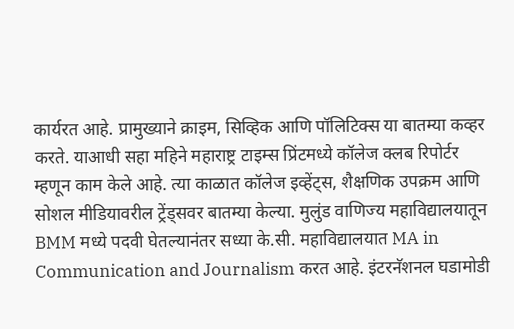कार्यरत आहे. प्रामुख्याने क्राइम, सिव्हिक आणि पॉलिटिक्स या बातम्या कव्हर करते. याआधी सहा महिने महाराष्ट्र टाइम्स प्रिंटमध्ये कॉलेज क्लब रिपोर्टर म्हणून काम केले आहे. त्या काळात कॉलेज इव्हेंट्स, शैक्षणिक उपक्रम आणि सोशल मीडियावरील ट्रेंड्सवर बातम्या केल्या. मुलुंड वाणिज्य महाविद्यालयातून BMM मध्ये पदवी घेतल्यानंतर सध्या के.सी. महाविद्यालयात MA in Communication and Journalism करत आहे. इंटरनॅशनल घडामोडी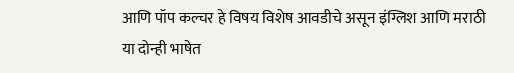आणि पॉप कल्चर हे विषय विशेष आवडीचे असून इंग्लिश आणि मराठी या दोन्ही भाषेत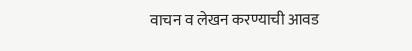वाचन व लेखन करण्याची आवड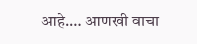आहे.… आणखी वाचा